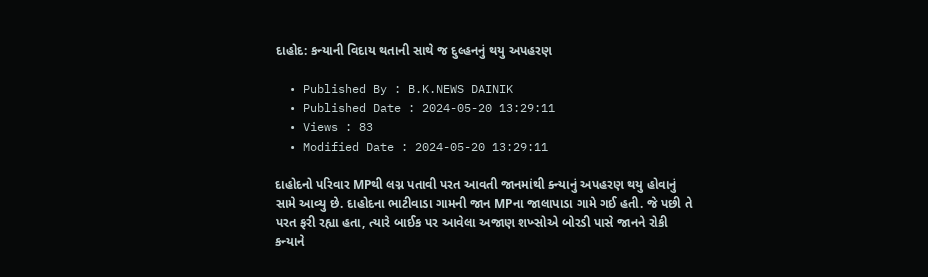દાહોદ: કન્યાની વિદાય થતાની સાથે જ દુલ્હનનું થયુ અપહરણ

  • Published By : B.K.NEWS DAINIK
  • Published Date : 2024-05-20 13:29:11
  • Views : 83
  • Modified Date : 2024-05-20 13:29:11

દાહોદનો પરિવાર MPથી લગ્ન પતાવી પરત આવતી જાનમાંથી ક્ન્યાનું અપહરણ થયુ હોવાનું સામે આવ્યુ છે. દાહોદના ભાટીવાડા ગામની જાન MPના જાલાપાડા ગામે ગઈ હતી. જે પછી તે પરત ફરી રહ્યા હતા, ત્યારે બાઈક પર આવેલા અજાણ શખ્સોએ બોરડી પાસે જાનને રોકી કન્યાને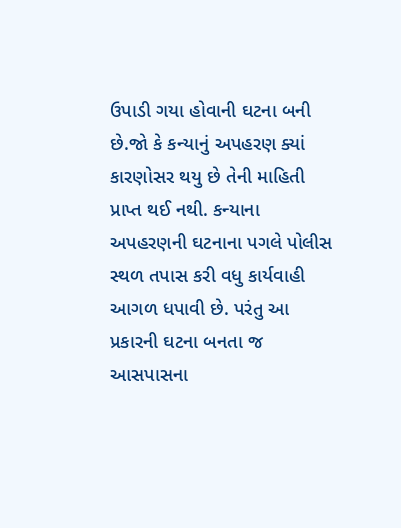ઉપાડી ગયા હોવાની ઘટના બની છે.જો કે કન્યાનું અપહરણ ક્યાં કારણોસર થયુ છે તેની માહિતી પ્રાપ્ત થઈ નથી. કન્યાના અપહરણની ઘટનાના પગલે પોલીસ સ્થળ તપાસ કરી વધુ કાર્યવાહી આગળ ધપાવી છે. પરંતુ આ પ્રકારની ઘટના બનતા જ આસપાસના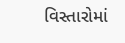વિસ્તારોમાં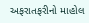અફરાતફરીનો માહોલ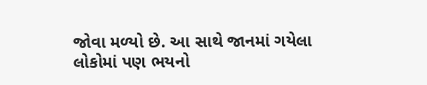જોવા મળ્યો છે. આ સાથે જાનમાં ગયેલા લોકોમાં પણ ભયનો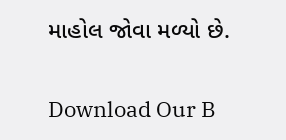માહોલ જોવા મળ્યો છે.

Download Our B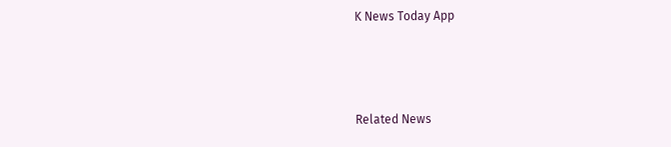K News Today App



Related News